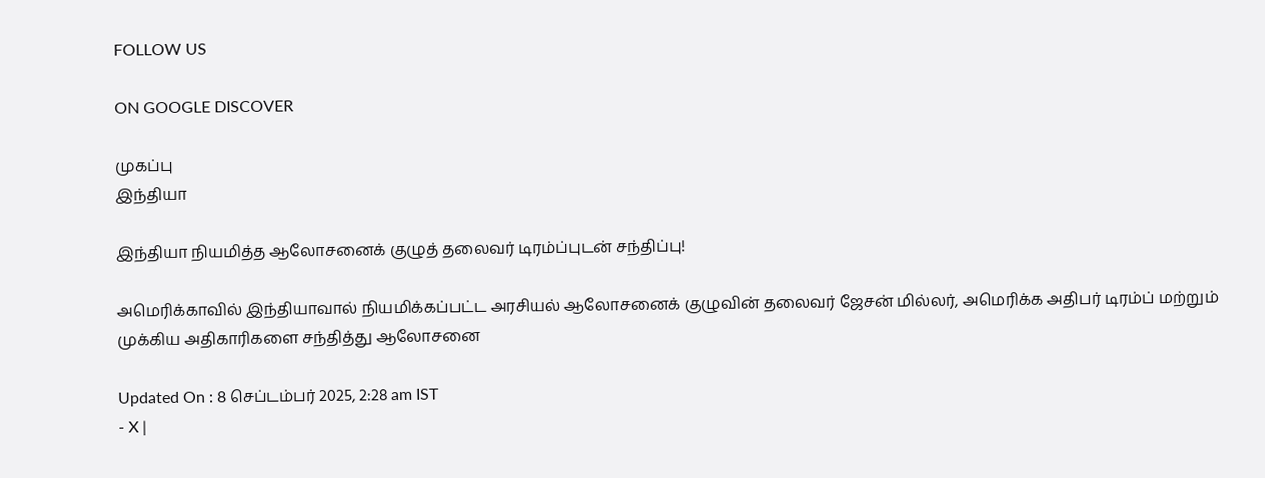FOLLOW US

ON GOOGLE DISCOVER

முகப்பு
இந்தியா

இந்தியா நியமித்த ஆலோசனைக் குழுத் தலைவர் டிரம்ப்புடன் சந்திப்பு!

அமெரிக்காவில் இந்தியாவால் நியமிக்கப்பட்ட அரசியல் ஆலோசனைக் குழுவின் தலைவர் ஜேசன் மில்லர், அமெரிக்க அதிபர் டிரம்ப் மற்றும் முக்கிய அதிகாரிகளை சந்தித்து ஆலோசனை

Updated On : 8 செப்டம்பர் 2025, 2:28 am IST
- X |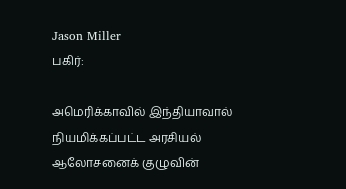Jason Miller
பகிர்:

அமெரிக்காவில் இந்தியாவால் நியமிக்கப்பட்ட அரசியல் ஆலோசனைக் குழுவின்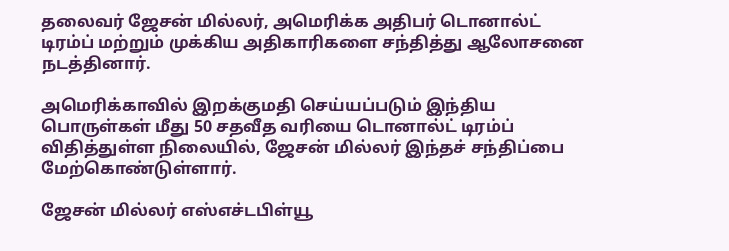தலைவர் ஜேசன் மில்லர், அமெரிக்க அதிபர் டொனால்ட் டிரம்ப் மற்றும் முக்கிய அதிகாரிகளை சந்தித்து ஆலோசனை நடத்தினார்.

அமெரிக்காவில் இறக்குமதி செய்யப்படும் இந்திய பொருள்கள் மீது 50 சதவீத வரியை டொனால்ட் டிரம்ப் விதித்துள்ள நிலையில், ஜேசன் மில்லர் இந்தச் சந்திப்பை மேற்கொண்டுள்ளார்.

ஜேசன் மில்லர் எஸ்எச்டபிள்யூ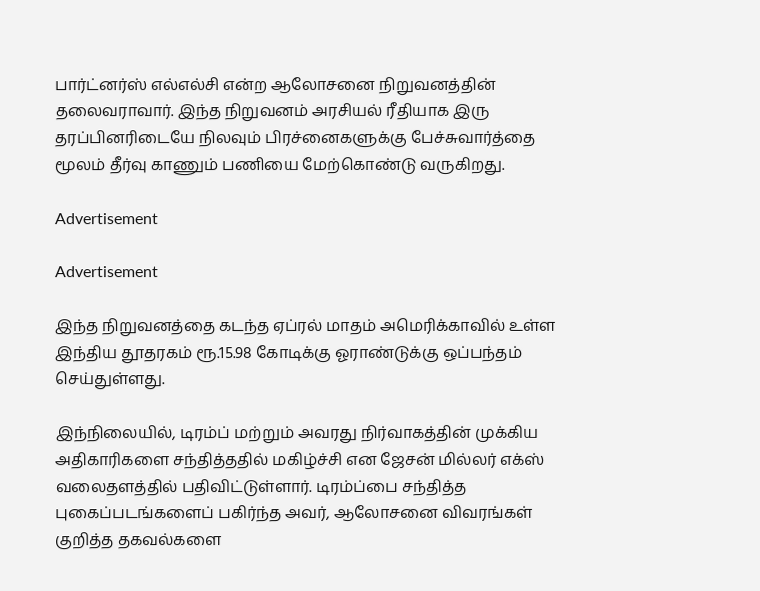பார்ட்னர்ஸ் எல்எல்சி என்ற ஆலோசனை நிறுவனத்தின் தலைவராவார். இந்த நிறுவனம் அரசியல் ரீதியாக இரு தரப்பினரிடையே நிலவும் பிரச்னைகளுக்கு பேச்சுவார்த்தை மூலம் தீர்வு காணும் பணியை மேற்கொண்டு வருகிறது.

Advertisement

Advertisement

இந்த நிறுவனத்தை கடந்த ஏப்ரல் மாதம் அமெரிக்காவில் உள்ள இந்திய தூதரகம் ரூ.15.98 கோடிக்கு ஓராண்டுக்கு ஒப்பந்தம் செய்துள்ளது.

இந்நிலையில், டிரம்ப் மற்றும் அவரது நிர்வாகத்தின் முக்கிய அதிகாரிகளை சந்தித்ததில் மகிழ்ச்சி என ஜேசன் மில்லர் எக்ஸ் வலைதளத்தில் பதிவிட்டுள்ளார். டிரம்ப்பை சந்தித்த புகைப்படங்களைப் பகிர்ந்த அவர், ஆலோசனை விவரங்கள் குறித்த தகவல்களை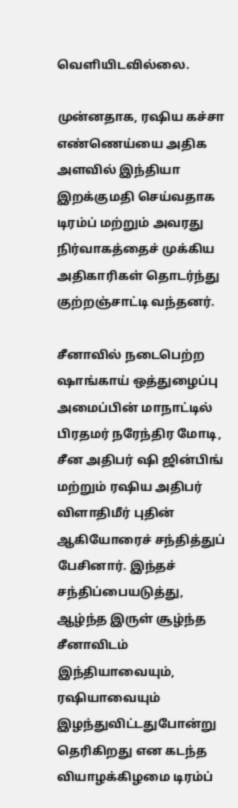வெளியிடவில்லை.

முன்னதாக, ரஷிய கச்சா எண்ணெய்யை அதிக அளவில் இந்தியா இறக்குமதி செய்வதாக டிரம்ப் மற்றும் அவரது நிர்வாகத்தைச் முக்கிய அதிகாரிகள் தொடர்ந்து குற்றஞ்சாட்டி வந்தனர்.

சீனாவில் நடைபெற்ற ஷாங்காய் ஒத்துழைப்பு அமைப்பின் மாநாட்டில் பிரதமர் நரேந்திர மோடி, சீன அதிபர் ஷி ஜின்பிங் மற்றும் ரஷிய அதிபர் விளாதிமீர் புதின் ஆகியோரைச் சந்தித்துப் பேசினார். இந்தச் சந்திப்பையடுத்து, ஆழ்ந்த இருள் சூழ்ந்த சீனாவிடம் இந்தியாவையும், ரஷியாவையும் இழந்துவிட்டதுபோன்று தெரிகிறது என கடந்த வியாழக்கிழமை டிரம்ப்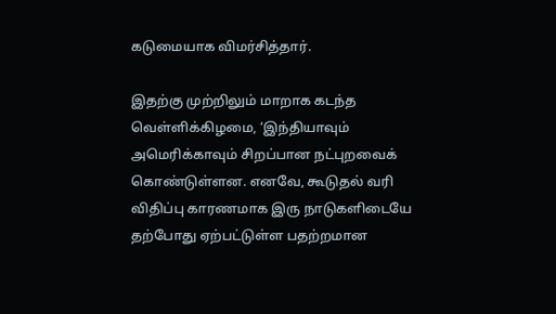கடுமையாக விமர்சித்தார்.

இதற்கு முற்றிலும் மாறாக கடந்த வெள்ளிக்கிழமை, ‘இந்தியாவும் அமெரிக்காவும் சிறப்பான நட்புறவைக் கொண்டுள்ளன. எனவே, கூடுதல் வரி விதிப்பு காரணமாக இரு நாடுகளிடையே தற்போது ஏற்பட்டுள்ள பதற்றமான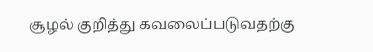சூழல் குறித்து கவலைப்படுவதற்கு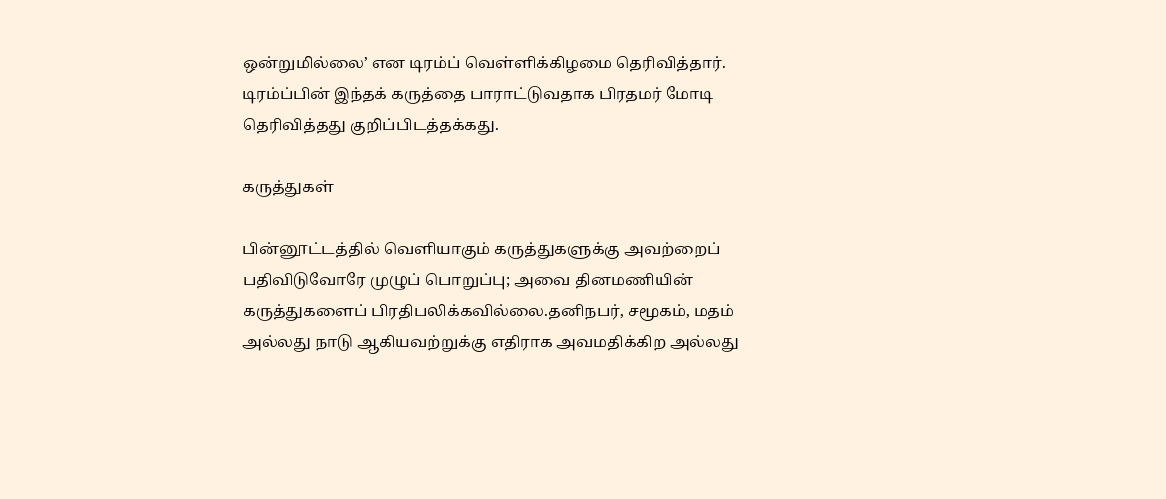ஒன்றுமில்லை’ என டிரம்ப் வெள்ளிக்கிழமை தெரிவித்தார். டிரம்ப்பின் இந்தக் கருத்தை பாராட்டுவதாக பிரதமர் மோடி தெரிவித்தது குறிப்பிடத்தக்கது.

கருத்துகள்

பின்னூட்டத்தில் வெளியாகும் கருத்துகளுக்கு அவற்றைப் பதிவிடுவோரே முழுப் பொறுப்பு; அவை தினமணியின் கருத்துகளைப் பிரதிபலிக்கவில்லை.தனிநபர், சமூகம், மதம் அல்லது நாடு ஆகியவற்றுக்கு எதிராக அவமதிக்கிற அல்லது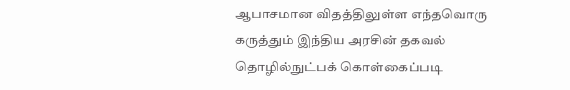ஆபாசமான விதத்திலுள்ள எந்தவொரு கருத்தும் இந்திய அரசின் தகவல் தொழில்நுட்பக் கொள்கைப்படி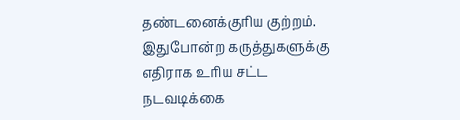தண்டனைக்குரிய குற்றம். இதுபோன்ற கருத்துகளுக்கு எதிராக உரிய சட்ட நடவடிக்கை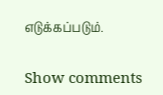எடுக்கப்படும்.

Show comments